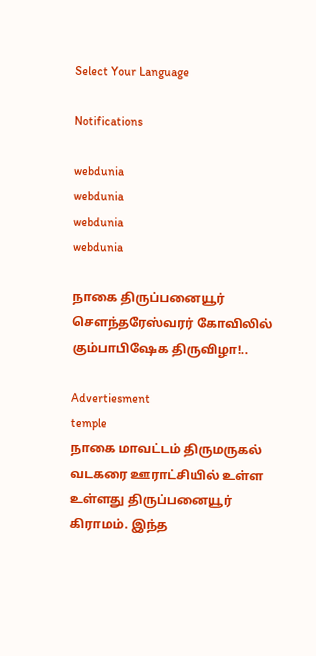Select Your Language

Notifications

webdunia
webdunia
webdunia
webdunia

நாகை திருப்பனையூர் சௌந்தரேஸ்வரர் கோவிலில் கும்பாபிஷேக திருவிழா!..

Advertiesment
temple
நாகை மாவட்டம் திருமருகல் வடகரை ஊராட்சியில் உள்ள உள்ளது திருப்பனையூர் கிராமம். இந்த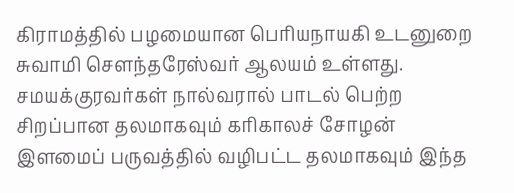கிராமத்தில் பழமையான பெரியநாயகி உடனுறை சுவாமி சௌந்தரேஸ்வர் ஆலயம் உள்ளது. சமயக்குரவர்கள் நால்வரால் பாடல் பெற்ற சிறப்பான தலமாகவும் கரிகாலச் சோழன் இளமைப் பருவத்தில் வழிபட்ட தலமாகவும் இந்த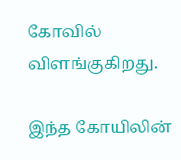கோவில் விளங்குகிறது.

இந்த கோயிலின்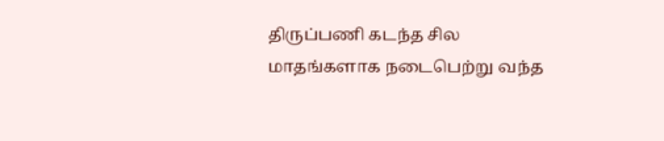திருப்பணி கடந்த சில மாதங்களாக நடைபெற்று வந்த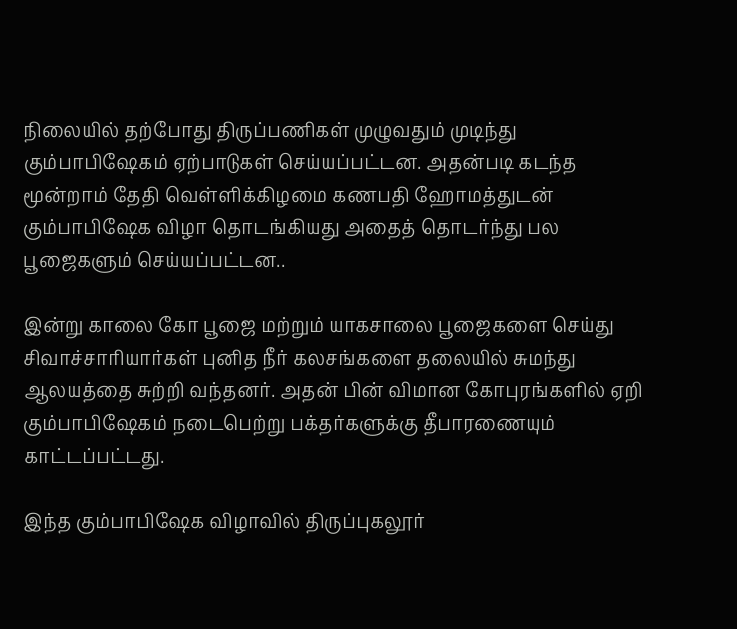நிலையில் தற்போது திருப்பணிகள் முழுவதும் முடிந்து கும்பாபிஷேகம் ஏற்பாடுகள் செய்யப்பட்டன. அதன்படி கடந்த மூன்றாம் தேதி வெள்ளிக்கிழமை கணபதி ஹோமத்துடன் கும்பாபிஷேக விழா தொடங்கியது அதைத் தொடர்ந்து பல பூஜைகளும் செய்யப்பட்டன..

இன்று காலை கோ பூஜை மற்றும் யாகசாலை பூஜைகளை செய்து சிவாச்சாரியார்கள் புனித நீர் கலசங்களை தலையில் சுமந்து ஆலயத்தை சுற்றி வந்தனர். அதன் பின் விமான கோபுரங்களில் ஏறி கும்பாபிஷேகம் நடைபெற்று பக்தர்களுக்கு தீபாரணையும் காட்டப்பட்டது.

இந்த கும்பாபிஷேக விழாவில் திருப்புகலூர்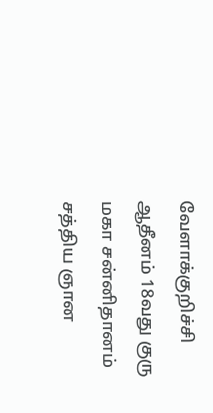வேளாக்குறிச்சி ஆதீனம் 18வது குரு மகா சன்னிதானம் சத்திய ஞான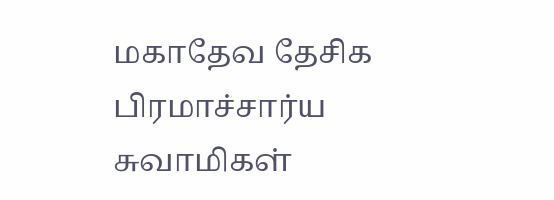மகாதேவ தேசிக பிரமாச்சார்ய சுவாமிகள்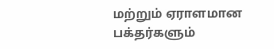மற்றும் ஏராளமான பக்தர்களும்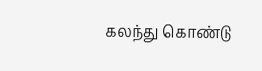கலந்து கொண்டு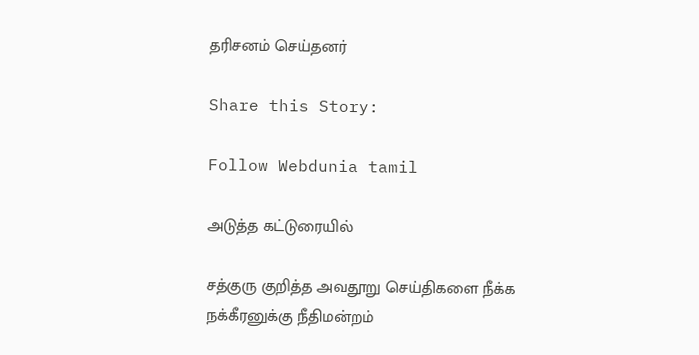தரிசனம் செய்தனர்

Share this Story:

Follow Webdunia tamil

அடுத்த கட்டுரையில்

சத்குரு குறித்த அவதூறு செய்திகளை நீக்க நக்கீரனுக்கு நீதிமன்றம்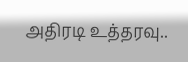அதிரடி உத்தரவு..